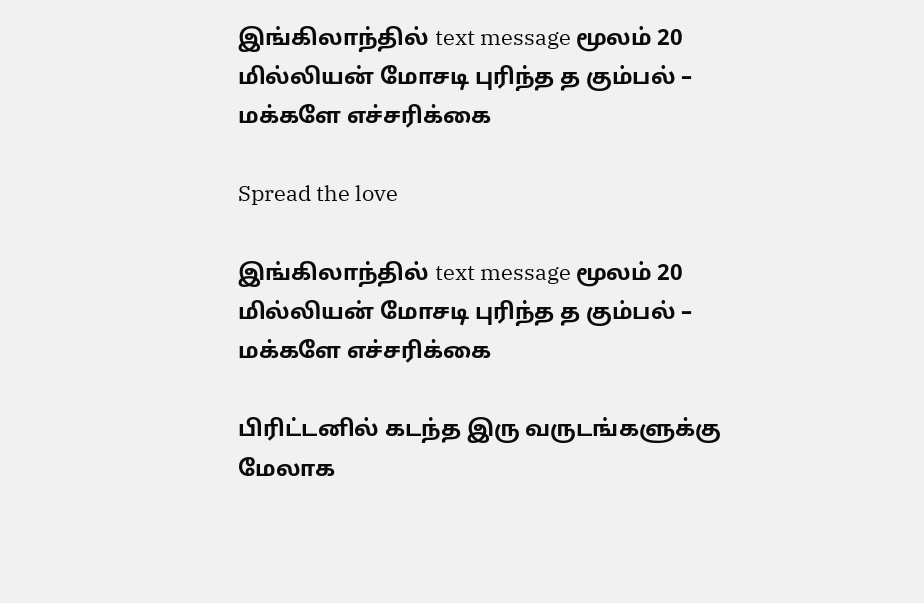இங்கிலாந்தில் text message மூலம் 20 மில்லியன் மோசடி புரிந்த த கும்பல் – மக்களே எச்சரிக்கை

Spread the love

இங்கிலாந்தில் text message மூலம் 20 மில்லியன் மோசடி புரிந்த த கும்பல் – மக்களே எச்சரிக்கை

பிரிட்டனில் கடந்த இரு வருடங்களுக்கு மேலாக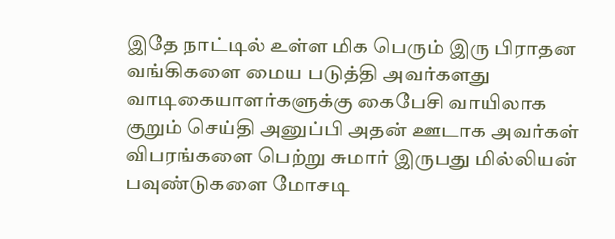இதே நாட்டில் உள்ள மிக பெரும் இரு பிராதன வங்கிகளை மைய படுத்தி அவர்களது வாடிகையாளர்களுக்கு கைபேசி வாயிலாக குறும் செய்தி அனுப்பி அதன் ஊடாக அவர்கள் விபரங்களை பெற்று சுமார் இருபது மில்லியன் பவுண்டுகளை மோசடி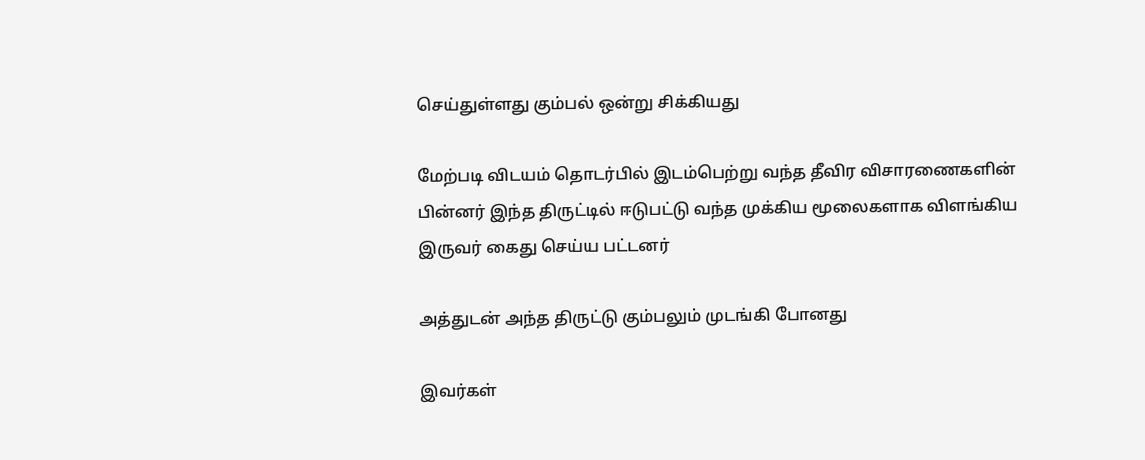செய்துள்ளது கும்பல் ஒன்று சிக்கியது

மேற்படி விடயம் தொடர்பில் இடம்பெற்று வந்த தீவிர விசாரணைகளின் பின்னர் இந்த திருட்டில் ஈடுபட்டு வந்த முக்கிய மூலைகளாக விளங்கிய இருவர் கைது செய்ய பட்டனர்

அத்துடன் அந்த திருட்டு கும்பலும் முடங்கி போனது

இவர்கள்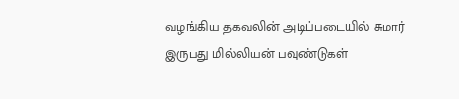வழங்கிய தகவலின் அடிப்படையில் சுமார் இருபது மில்லியன் பவுண்டுகள்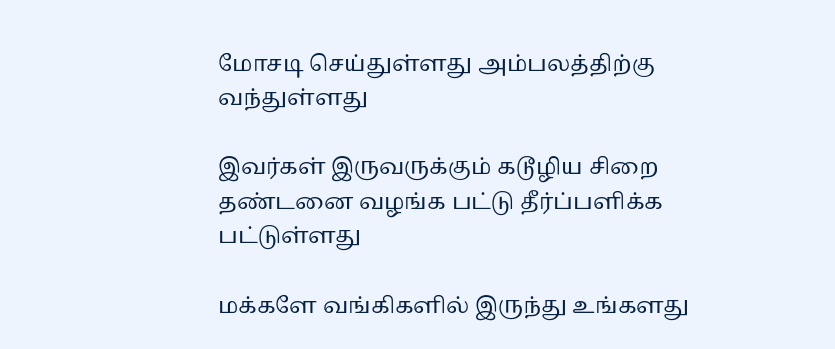மோசடி செய்துள்ளது அம்பலத்திற்கு வந்துள்ளது

இவர்கள் இருவருக்கும் கடூழிய சிறை தண்டனை வழங்க பட்டு தீர்ப்பளிக்க பட்டுள்ளது

மக்களே வங்கிகளில் இருந்து உங்களது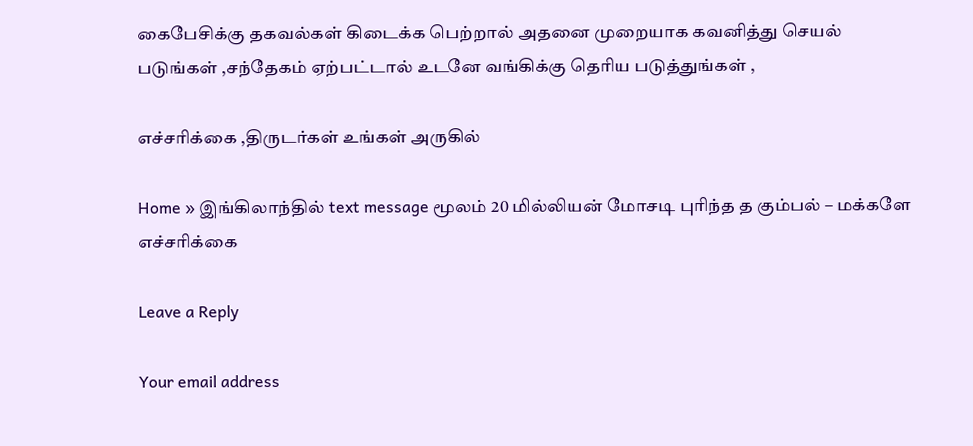கைபேசிக்கு தகவல்கள் கிடைக்க பெற்றால் அதனை முறையாக கவனித்து செயல் படுங்கள் ,சந்தேகம் ஏற்பட்டால் உடனே வங்கிக்கு தெரிய படுத்துங்கள் ,

எச்சரிக்கை ,திருடர்கள் உங்கள் அருகில்

Home » இங்கிலாந்தில் text message மூலம் 20 மில்லியன் மோசடி புரிந்த த கும்பல் – மக்களே எச்சரிக்கை

Leave a Reply

Your email address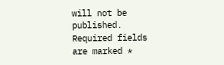will not be published. Required fields are marked *